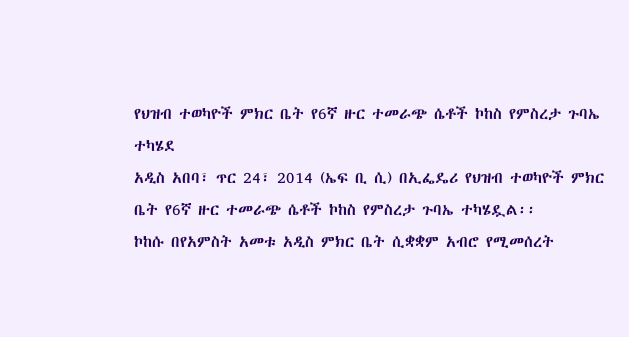የህዝብ ተወካዮች ምክር ቤት የ6ኛ ዙር ተመራጭ ሴቶች ኮከስ የምስረታ ጉባኤ ተካሄደ
አዲስ አበባ፣ ጥር 24፣ 2014 (ኤፍ ቢ ሲ) በኢፌዴሪ የህዝብ ተወካዮች ምክር ቤት የ6ኛ ዙር ተመራጭ ሴቶች ኮከስ የምስረታ ጉባኤ ተካሄዷል፡፡
ኮከሱ በየአምስት አመቱ አዲስ ምክር ቤት ሲቋቋም አብሮ የሚመሰረት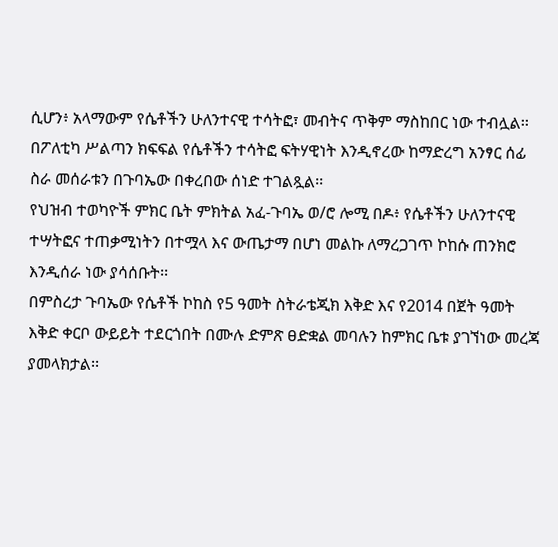ሲሆን፥ አላማውም የሴቶችን ሁለንተናዊ ተሳትፎ፣ መብትና ጥቅም ማስከበር ነው ተብሏል፡፡
በፖለቲካ ሥልጣን ክፍፍል የሴቶችን ተሳትፎ ፍትሃዊነት እንዲኖረው ከማድረግ አንፃር ሰፊ ስራ መሰራቱን በጉባኤው በቀረበው ሰነድ ተገልጿል፡፡
የህዝብ ተወካዮች ምክር ቤት ምክትል አፈ-ጉባኤ ወ/ሮ ሎሚ በዶ፥ የሴቶችን ሁለንተናዊ ተሣትፎና ተጠቃሚነትን በተሟላ እና ውጤታማ በሆነ መልኩ ለማረጋገጥ ኮከሱ ጠንክሮ እንዲሰራ ነው ያሳሰቡት፡፡
በምስረታ ጉባኤው የሴቶች ኮከስ የ5 ዓመት ስትራቴጂክ እቅድ እና የ2014 በጀት ዓመት እቅድ ቀርቦ ውይይት ተደርጎበት በሙሉ ድምጽ ፀድቋል መባሉን ከምክር ቤቱ ያገኘነው መረጃ ያመላክታል፡፡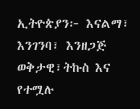ኢትዮጵያን፦ እናልማ፣ እንገንባ፣ እንዘጋጅ
ወቅታዊ፣ትኩስ እና የተሟሉ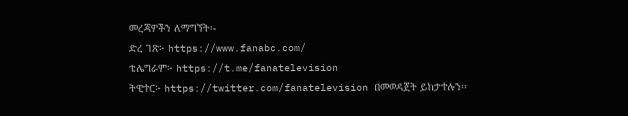መረጃዎችን ለማግኘት፡-
ድረ ገጽ፦ https://www.fanabc.com/
ቴሌግራም፦ https://t.me/fanatelevision
ትዊተር፦ https://twitter.com/fanatelevision በመወዳጀት ይከታተሉን፡፡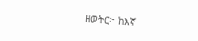ዘወትር፦ ከእኛ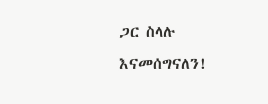ጋር ስላሉ እናመሰግናለን!